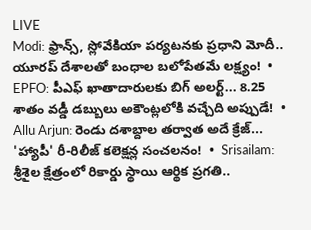LIVE
Modi: ఫ్రాన్స్, స్లోవేకియా పర్యటనకు ప్రధాని మోదీ.. యూరప్ దేశాలతో బంధాల బలోపేతమే లక్ష్యం!  •  EPFO: పీఎఫ్ ఖాతాదారులకు బిగ్ అలర్ట్... 8.25 శాతం వడ్డీ డబ్బులు అకౌంట్లలోకి వచ్చేది అప్పుడే!  •  Allu Arjun: రెండు దశాబ్దాల తర్వాత అదే క్రేజ్... 'హ్యాపీ' రీ-రిలీజ్ కలెక్షన్ల సంచలనం!  •  Srisailam: శ్రీశైల క్షేత్రంలో రికార్డు స్థాయి ఆర్థిక ప్రగతి..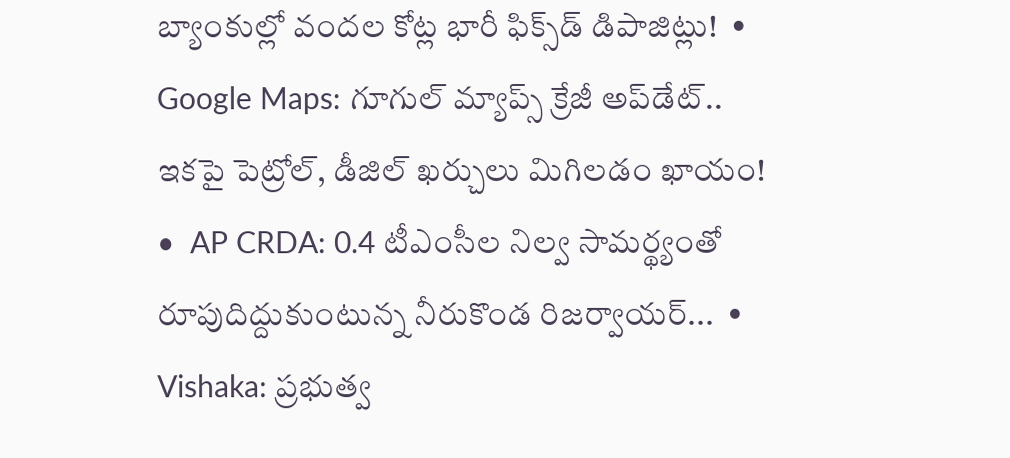బ్యాంకుల్లో వందల కోట్ల భారీ ఫిక్స్‌డ్ డిపాజిట్లు!  •  Google Maps: గూగుల్ మ్యాప్స్ క్రేజీ అప్‌డేట్.. ఇకపై పెట్రోల్, డీజిల్ ఖర్చులు మిగిలడం ఖాయం!  •  AP CRDA: 0.4 టీఎంసీల నిల్వ సామర్థ్యంతో రూపుదిద్దుకుంటున్న నీరుకొండ రిజర్వాయర్...  •  Vishaka: ప్రభుత్వ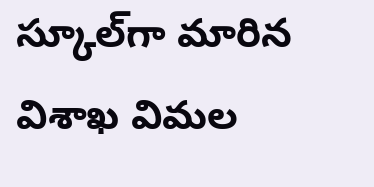స్కూల్‌గా మారిన విశాఖ విమల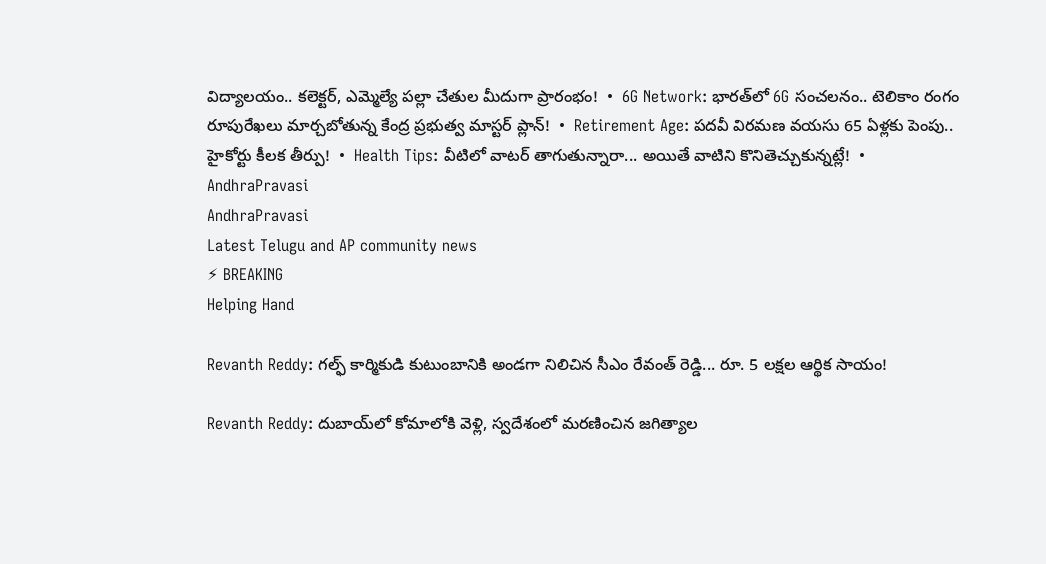విద్యాలయం.. కలెక్టర్, ఎమ్మెల్యే పల్లా చేతుల మీదుగా ప్రారంభం!  •  6G Network: భారత్‌లో 6G సంచలనం.. టెలికాం రంగం రూపురేఖలు మార్చబోతున్న కేంద్ర ప్రభుత్వ మాస్టర్ ప్లాన్!  •  Retirement Age: పదవీ విరమణ వయసు 65 ఏళ్లకు పెంపు.. హైకోర్టు కీలక తీర్పు!  •  Health Tips: వీటిలో వాటర్ తాగుతున్నారా... అయితే వాటిని కొనితెచ్చుకున్నట్లే!  •
AndhraPravasi
AndhraPravasi
Latest Telugu and AP community news
⚡ BREAKING
Helping Hand

Revanth Reddy: గల్ఫ్ కార్మికుడి కుటుంబానికి అండగా నిలిచిన సీఎం రేవంత్ రెడ్డి... రూ. 5 లక్షల ఆర్థిక సాయం!

Revanth Reddy: దుబాయ్‌లో కోమాలోకి వెళ్లి, స్వదేశంలో మరణించిన జగిత్యాల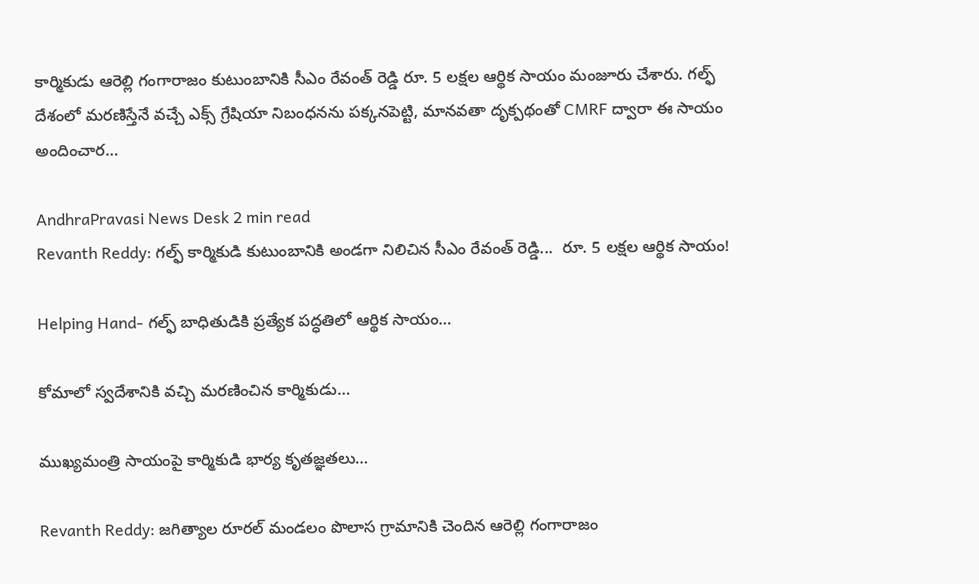కార్మికుడు ఆరెల్లి గంగారాజం కుటుంబానికి సీఎం రేవంత్ రెడ్డి రూ. 5 లక్షల ఆర్థిక సాయం మంజూరు చేశారు. గల్ఫ్ దేశంలో మరణిస్తేనే వచ్చే ఎక్స్ గ్రేషియా నిబంధనను పక్కనపెట్టి, మానవతా దృక్పథంతో CMRF ద్వారా ఈ సాయం అందించార…

AndhraPravasi News Desk 2 min read
Revanth Reddy: గల్ఫ్ కార్మికుడి కుటుంబానికి అండగా నిలిచిన సీఎం రేవంత్ రెడ్డి...  రూ. 5 లక్షల ఆర్థిక సాయం!

Helping Hand- గల్ఫ్ బాధితుడికి ప్రత్యేక పద్ధతిలో ఆర్థిక సాయం…

కోమాలో స్వదేశానికి వచ్చి మరణించిన కార్మికుడు…

ముఖ్యమంత్రి సాయంపై కార్మికుడి భార్య కృతజ్ఞతలు…

Revanth Reddy: జగిత్యాల రూరల్ మండలం పొలాస గ్రామానికి చెందిన ఆరెల్లి గంగారాజం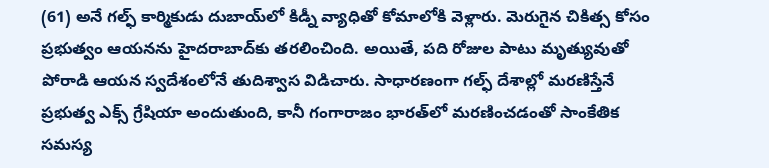(61) అనే గల్ఫ్ కార్మికుడు దుబాయ్‌లో కిడ్నీ వ్యాధితో కోమాలోకి వెళ్లారు. మెరుగైన చికిత్స కోసం ప్రభుత్వం ఆయనను హైదరాబాద్‌కు తరలించింది. అయితే, పది రోజుల పాటు మృత్యువుతో పోరాడి ఆయన స్వదేశంలోనే తుదిశ్వాస విడిచారు. సాధారణంగా గల్ఫ్ దేశాల్లో మరణిస్తేనే ప్రభుత్వ ఎక్స్ గ్రేషియా అందుతుంది, కానీ గంగారాజం భారత్‌లో మరణించడంతో సాంకేతిక సమస్య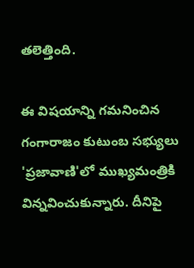తలెత్తింది.

ఈ విషయాన్ని గమనించిన గంగారాజం కుటుంబ సభ్యులు 'ప్రజావాణి'లో ముఖ్యమంత్రికి విన్నవించుకున్నారు. దీనిపై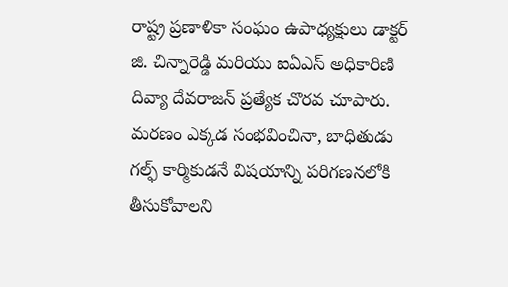రాష్ట్ర ప్రణాళికా సంఘం ఉపాధ్యక్షులు డాక్టర్ జి. చిన్నారెడ్డి మరియు ఐఏఎస్ అధికారిణి దివ్యా దేవరాజన్ ప్రత్యేక చొరవ చూపారు. మరణం ఎక్కడ సంభవించినా, బాధితుడు గల్ఫ్ కార్మికుడనే విషయాన్ని పరిగణనలోకి తీసుకోవాలని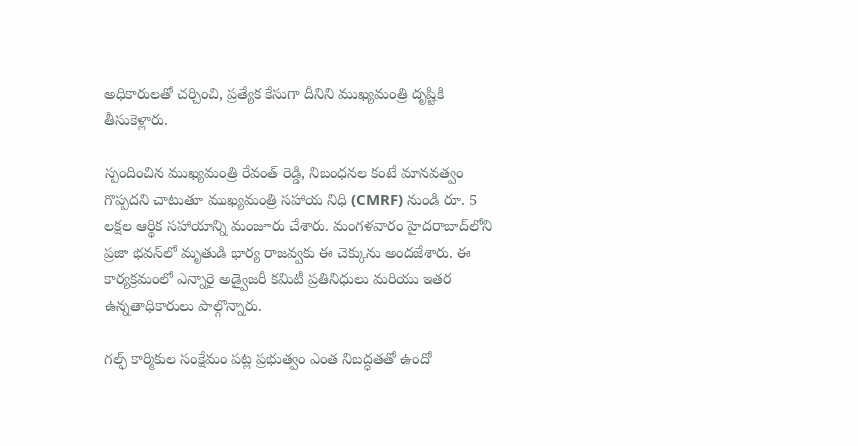అధికారులతో చర్చించి, ప్రత్యేక కేసుగా దీనిని ముఖ్యమంత్రి దృష్టికి తీసుకెళ్లారు.

స్పందించిన ముఖ్యమంత్రి రేవంత్ రెడ్డి, నిబంధనల కంటే మానవత్వం గొప్పదని చాటుతూ ముఖ్యమంత్రి సహాయ నిధి (CMRF) నుండి రూ. 5 లక్షల ఆర్థిక సహాయాన్ని మంజూరు చేశారు. మంగళవారం హైదరాబాద్‌లోని ప్రజా భవన్‌లో మృతుడి భార్య రాజవ్వకు ఈ చెక్కును అందజేశారు. ఈ కార్యక్రమంలో ఎన్నారై అడ్వైజరీ కమిటీ ప్రతినిధులు మరియు ఇతర ఉన్నతాధికారులు పాల్గొన్నారు.

గల్ఫ్ కార్మికుల సంక్షేమం పట్ల ప్రభుత్వం ఎంత నిబద్ధతతో ఉందో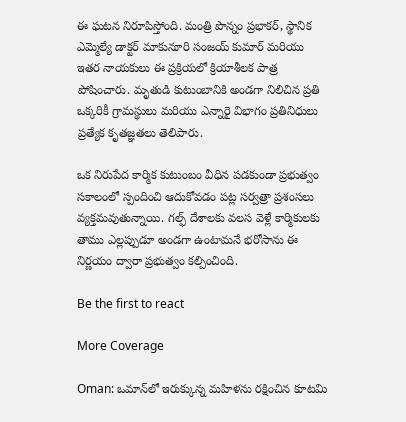ఈ ఘటన నిరూపిస్తోంది. మంత్రి పొన్నం ప్రభాకర్, స్థానిక ఎమ్మెల్యే డాక్టర్ మాకునూరి సంజయ్ కుమార్ మరియు ఇతర నాయకులు ఈ ప్రక్రియలో క్రియాశీలక పాత్ర పోషించారు. మృతుడి కుటుంబానికి అండగా నిలిచిన ప్రతి ఒక్కరికీ గ్రామస్థులు మరియు ఎన్నారై విభాగం ప్రతినిధులు ప్రత్యేక కృతజ్ఞతలు తెలిపారు.

ఒక నిరుపేద కార్మిక కుటుంబం వీధిన పడకుండా ప్రభుత్వం సకాలంలో స్పందించి ఆదుకోవడం పట్ల సర్వత్రా ప్రశంసలు వ్యక్తమవుతున్నాయి. గల్ఫ్ దేశాలకు వలస వెళ్లే కార్మికులకు తాము ఎల్లప్పుడూ అండగా ఉంటామనే భరోసాను ఈ నిర్ణయం ద్వారా ప్రభుత్వం కల్పించింది.

Be the first to react

More Coverage

Oman: ఒమాన్‌లో ఇరుక్కున్న మహిళను రక్షించిన కూటమి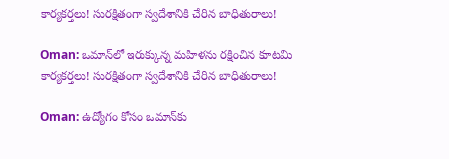కార్యకర్తలు! సురక్షితంగా స్వదేశానికి చేరిన బాధితురాలు!

Oman: ఒమాన్‌లో ఇరుక్కున్న మహిళను రక్షించిన కూటమి కార్యకర్తలు! సురక్షితంగా స్వదేశానికి చేరిన బాధితురాలు!

Oman: ఉద్యోగం కోసం ఒమాన్‌కు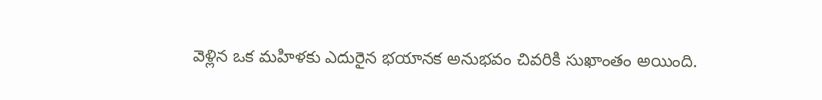వెళ్లిన ఒక మహిళకు ఎదురైన భయానక అనుభవం చివరికి సుఖాంతం అయింది.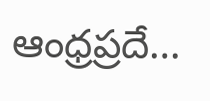ఆంధ్రప్రదే…